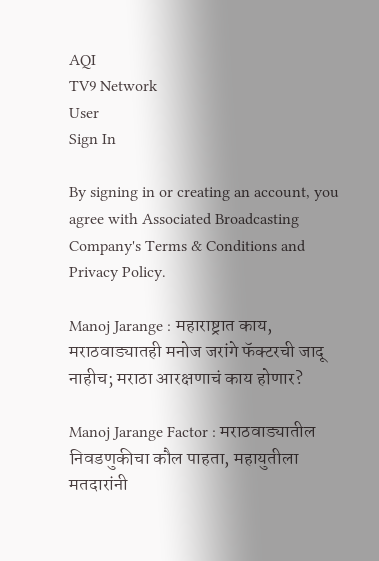AQI
TV9 Network
User
Sign In

By signing in or creating an account, you agree with Associated Broadcasting Company's Terms & Conditions and Privacy Policy.

Manoj Jarange : महाराष्ट्रात काय, मराठवाड्यातही मनोज जरांगे फॅक्टरची जादू नाहीच; मराठा आरक्षणाचं काय होणार?

Manoj Jarange Factor : मराठवाड्यातील निवडणुकीचा कौल पाहता, महायुतीला मतदारांनी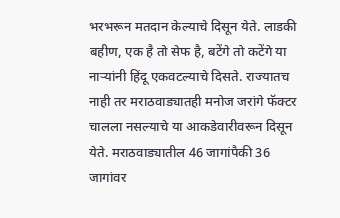भरभरून मतदान केल्याचे दिसून येते. लाडकी बहीण, एक है तो सेफ है, बटेंगे तो कटेंगे या नाऱ्यांनी हिंदू एकवटल्याचे दिसते. राज्यातच नाही तर मराठवाड्यातही मनोज जरांगे फॅक्टर चालला नसल्याचे या आकडेवारीवरून दिसून येते. मराठवाड्यातील 46 जागांपैकी 36 जागांवर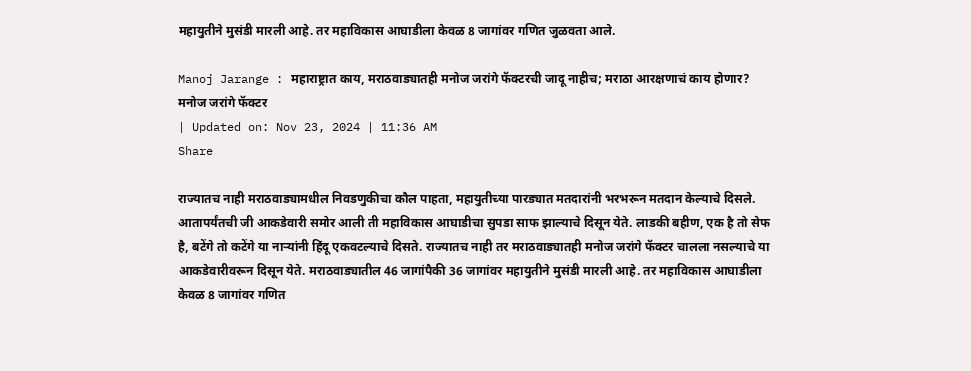महायुतीने मुसंडी मारली आहे. तर महाविकास आघाडीला केवळ 8 जागांवर गणित जुळवता आले.

Manoj Jarange : महाराष्ट्रात काय, मराठवाड्यातही मनोज जरांगे फॅक्टरची जादू नाहीच; मराठा आरक्षणाचं काय होणार?
मनोज जरांगे फॅक्टर
| Updated on: Nov 23, 2024 | 11:36 AM
Share

राज्यातच नाही मराठवाड्यामधील निवडणुकीचा कौल पाहता, महायुतीच्या पारड्यात मतदारांनी भरभरून मतदान केल्याचे दिसले. आतापर्यंतची जी आकडेवारी समोर आली ती महाविकास आघाडीचा सुपडा साफ झाल्याचे दिसून येते. लाडकी बहीण, एक है तो सेफ है, बटेंगे तो कटेंगे या नाऱ्यांनी हिंदू एकवटल्याचे दिसते. राज्यातच नाही तर मराठवाड्यातही मनोज जरांगे फॅक्टर चालला नसल्याचे या आकडेवारीवरून दिसून येते. मराठवाड्यातील 46 जागांपैकी 36 जागांवर महायुतीने मुसंडी मारली आहे. तर महाविकास आघाडीला केवळ 8 जागांवर गणित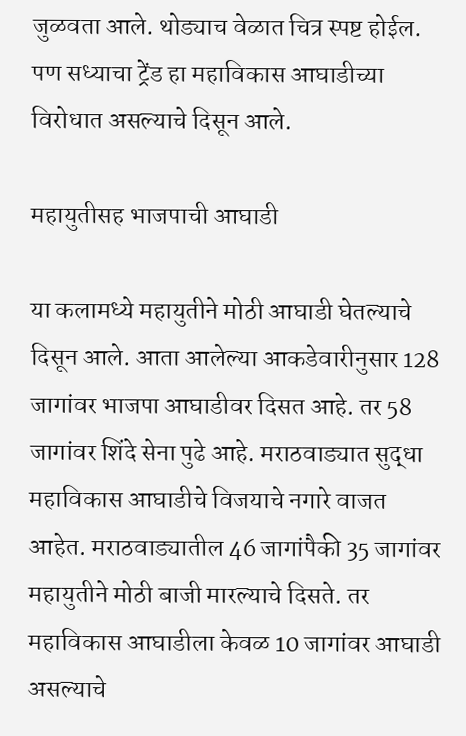जुळवता आले. थोड्याच वेळात चित्र स्पष्ट होईल. पण सध्याचा ट्रेंड हा महाविकास आघाडीच्या विरोधात असल्याचे दिसून आले.

महायुतीसह भाजपाची आघाडी

या कलामध्ये महायुतीने मोठी आघाडी घेतल्याचे दिसून आले. आता आलेल्या आकडेवारीनुसार 128 जागांवर भाजपा आघाडीवर दिसत आहे. तर 58 जागांवर शिंदे सेना पुढे आहे. मराठवाड्यात सुद्धा महाविकास आघाडीचे विजयाचे नगारे वाजत आहेत. मराठवाड्यातील 46 जागांपैकी 35 जागांवर महायुतीने मोठी बाजी मारल्याचे दिसते. तर महाविकास आघाडीला केवळ 10 जागांवर आघाडी असल्याचे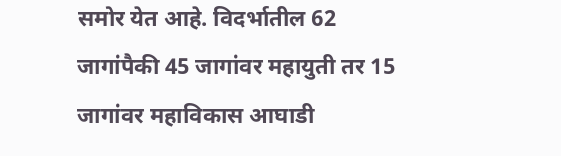समोर येत आहे. विदर्भातील 62 जागांपैकी 45 जागांवर महायुती तर 15 जागांवर महाविकास आघाडी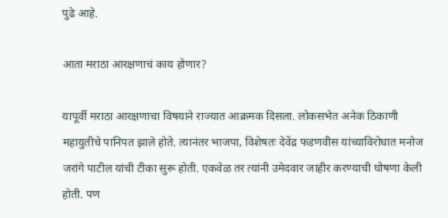पुढे आहे.

आता मराठा आरक्षणाचं काय होणार?

यापूर्वी मराठा आरक्षणाचा विषयाने राज्यात आक्रमक दिसला. लोकसभेत अनेक ठिकाणी महायुतीचे पानिपत झाले होते. त्यानंतर भाजपा, विशेषतः देवेंद्र फडणवीस यांच्याविरोधात मनोज जरांगे पाटील यांची टीका सुरू होती. एकवेळ तर त्यांनी उमेदवार जाहीर करण्याची घोषणा केली होती. पण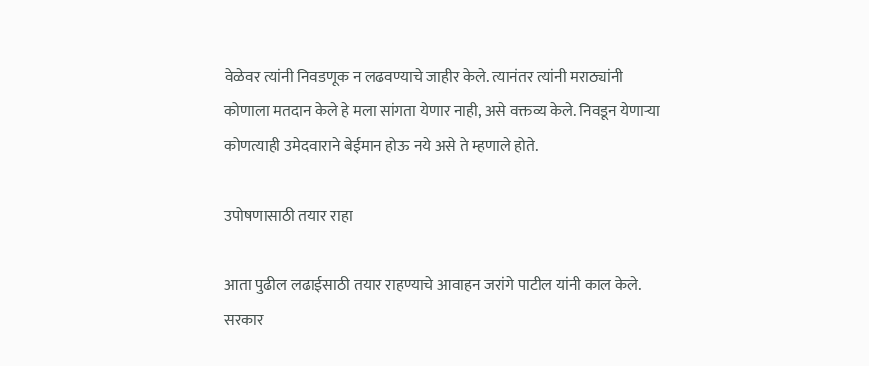वेळेवर त्यांनी निवडणूक न लढवण्याचे जाहीर केले. त्यानंतर त्यांनी मराठ्यांनी कोणाला मतदान केले हे मला सांगता येणार नाही, असे वक्तव्य केले. निवडून येणाऱ्या कोणत्याही उमेदवाराने बेईमान होऊ नये असे ते म्हणाले होते.

उपोषणासाठी तयार राहा

आता पुढील लढाईसाठी तयार राहण्याचे आवाहन जरांगे पाटील यांनी काल केले. सरकार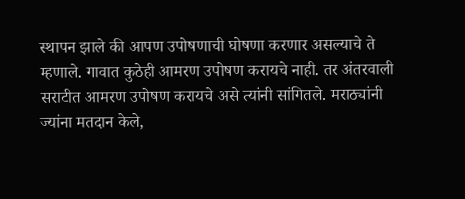स्थापन झाले की आपण उपोषणाची घोषणा करणार असल्याचे ते म्हणाले. गावात कुठेही आमरण उपोषण करायचे नाही. तर अंतरवाली सराटीत आमरण उपोषण करायचे असे त्यांनी सांगितले. मराठ्यांनी ज्यांना मतदान केले,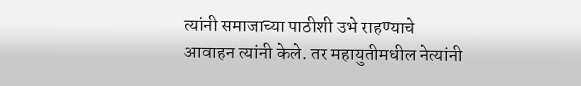त्यांनी समाजाच्या पाठीशी उभे राहण्याचे आवाहन त्यांनी केले. तर महायुतीमधील नेत्यांनी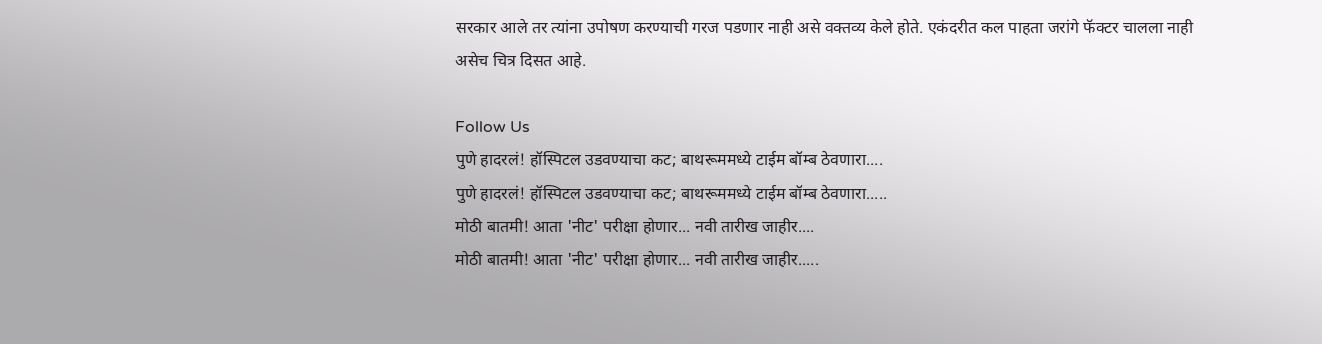सरकार आले तर त्यांना उपोषण करण्याची गरज पडणार नाही असे वक्तव्य केले होते. एकंदरीत कल पाहता जरांगे फॅक्टर चालला नाही असेच चित्र दिसत आहे.

Follow Us
पुणे हादरलं! हॉस्पिटल उडवण्याचा कट; बाथरूममध्ये टाईम बॉम्ब ठेवणारा....
पुणे हादरलं! हॉस्पिटल उडवण्याचा कट; बाथरूममध्ये टाईम बॉम्ब ठेवणारा.....
मोठी बातमी! आता 'नीट' परीक्षा होणार... नवी तारीख जाहीर....
मोठी बातमी! आता 'नीट' परीक्षा होणार... नवी तारीख जाहीर.....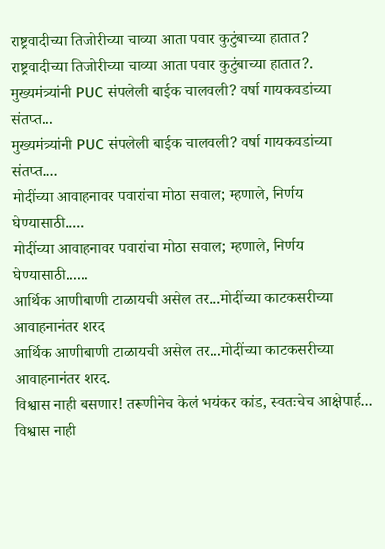राष्ट्रवादीच्या तिजोरीच्या चाव्या आता पवार कुटुंबाच्या हातात?
राष्ट्रवादीच्या तिजोरीच्या चाव्या आता पवार कुटुंबाच्या हातात?.
मुख्यमंत्र्यांनी PUC संपलेली बाईक चालवली? वर्षा गायकवडांच्या संतप्त...
मुख्यमंत्र्यांनी PUC संपलेली बाईक चालवली? वर्षा गायकवडांच्या संतप्त....
मोदींच्या आवाहनावर पवारांचा मोठा सवाल; म्हणाले, निर्णय घेण्यासाठी.....
मोदींच्या आवाहनावर पवारांचा मोठा सवाल; म्हणाले, निर्णय घेण्यासाठी......
आर्थिक आणीबाणी टाळायची असेल तर...मोदींच्या काटकसरीच्या आवाहनानंतर शरद
आर्थिक आणीबाणी टाळायची असेल तर...मोदींच्या काटकसरीच्या आवाहनानंतर शरद.
विश्वास नाही बसणार! तरूणीनेच केलं भयंकर कांड, स्वतःचेच आक्षेपार्ह...
विश्वास नाही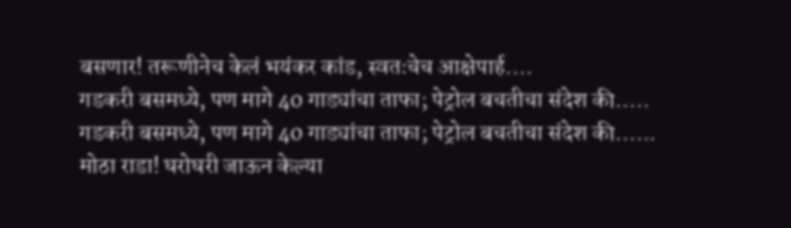बसणार! तरूणीनेच केलं भयंकर कांड, स्वतःचेच आक्षेपार्ह....
गडकरी बसमध्ये, पण मागे 40 गाड्यांचा ताफा; पेट्रोल बचतीचा संदेश की.....
गडकरी बसमध्ये, पण मागे 40 गाड्यांचा ताफा; पेट्रोल बचतीचा संदेश की......
मोठा राडा! घरोघरी जाऊन केल्या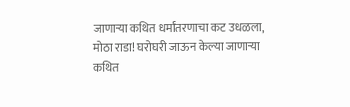जाणाऱ्या कथित धर्मांतरणाचा कट उधळला,
मोठा राडा! घरोघरी जाऊन केल्या जाणाऱ्या कथित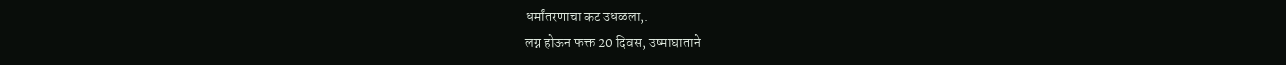धर्मांतरणाचा कट उधळला,.
लग्न होऊन फक्त 20 दिवस, उष्माघाताने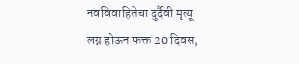नवविवाहितेचा दुर्दैवी मृत्यू
लग्न होऊन फक्त 20 दिवस,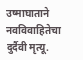उष्माघाताने नवविवाहितेचा दुर्दैवी मृत्यू.